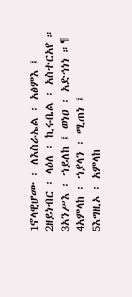1ኖላዊሆሙ ፡ ለእስራኤል ፡ አፅምእ ፤
2ዘይነብር ፡ ላዕለ ፡ ኪሩቤል ፡ አስተርአየ ።
3አንሥእ ፡ ኀይለከ ፤ ወነዐ ፡ አድኅነነ ።¶
4አምላከ ፡ ኀያላን ፡ ሚጠነ ፤
5እግዚኦ ፡ አምላከ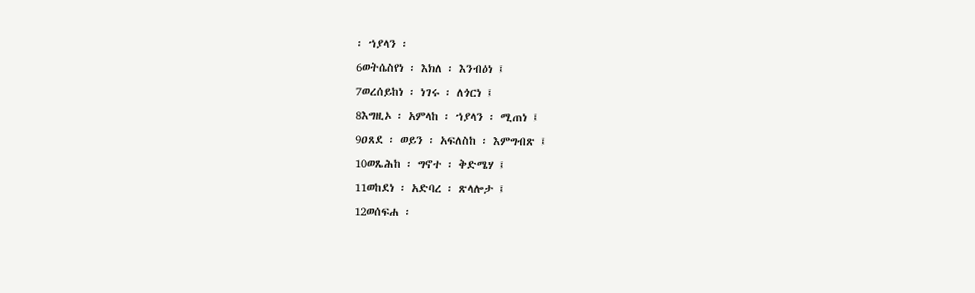፡ ኀያላን ፡
6ወትሴስየነ ፡ እክለ ፡ እንብዕነ ፤
7ወረሰይከነ ፡ ነገሩ ፡ ለጎርነ ፤
8እግዚኦ ፡ አምላከ ፡ ኀያላን ፡ ሚጠነ ፤
9ዐጸደ ፡ ወይን ፡ አፍለስከ ፡ እምግብጽ ፤
10ወጼሕከ ፡ ግኖተ ፡ ቅድሜሃ ፤
11ወከደነ ፡ አድባረ ፡ ጽላሎታ ፤
12ወሰፍሐ ፡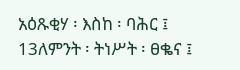አዕጹቂሃ ፡ እስከ ፡ ባሕር ፤
13ለምንት ፡ ትነሥት ፡ ፀቈና ፤